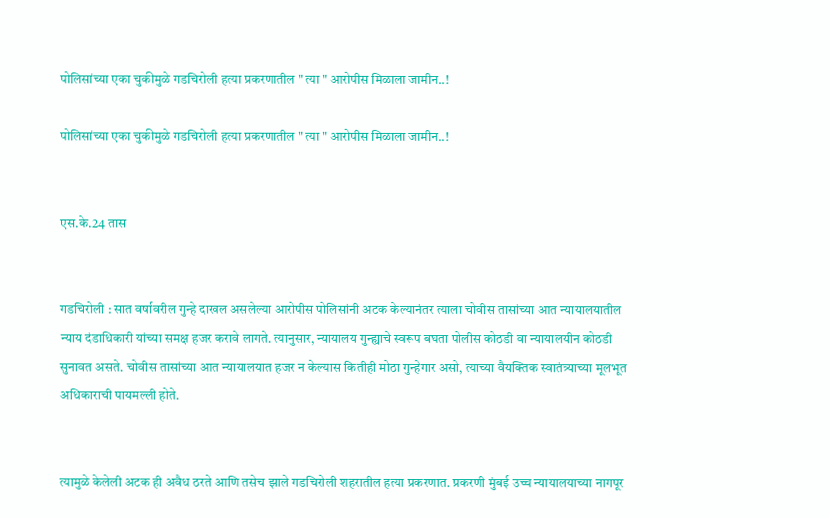पोलिसांच्या एका चुकीमुळे गडचिरोली हत्या प्रकरणातील " त्या " आरोपीस मिळाला जामीन..!

पोलिसांच्या एका चुकीमुळे गडचिरोली हत्या प्रकरणातील " त्या " आरोपीस मिळाला जामीन..!


एस.के.24 तास


गडचिरोली : सात वर्षावरील गुन्हे दाखल असलेल्या आरोपीस पोलिसांनी अटक केल्यानंतर त्याला चोवीस तासांच्या आत न्यायालयातील न्याय दंडाधिकारी यांच्या समक्ष हजर करावे लागते. त्यानुसार, न्यायालय गुन्ह्याचे स्वरूप बघता पोलीस कोठडी वा न्यायालयीन कोठडी सुनावत असते. चोवीस तासांच्या आत न्यायालयात हजर न केल्यास कितीही मोठा गुन्हेगार असो, त्याच्या वैयक्तिक स्वातंत्र्याच्या मूलभूत अधिकाराची पायमल्ली होते.


त्यामुळे केलेली अटक ही अवैध ठरते आणि तसेच झाले गडचिरोली शहरातील हत्या प्रकरणात. प्रकरणी मुंबई उच्च न्यायालयाच्या नागपूर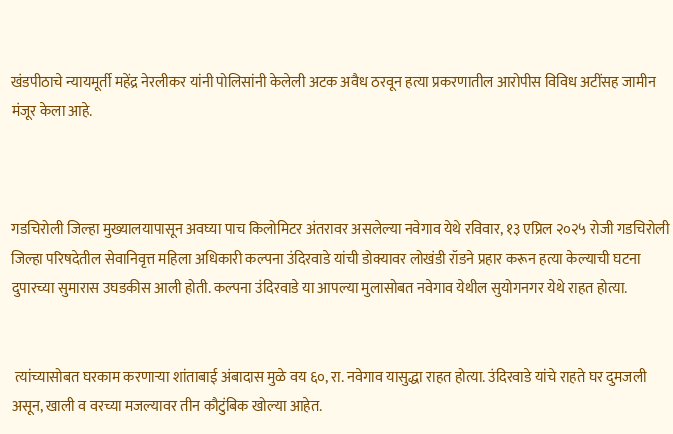खंडपीठाचे न्यायमूर्ती महेंद्र नेरलीकर यांनी पोलिसांनी केलेली अटक अवैध ठरवून हत्या प्रकरणातील आरोपीस विविध अटींसह जामीन मंजूर केला आहे.



गडचिरोली जिल्हा मुख्यालयापासून अवघ्या पाच किलोमिटर अंतरावर असलेल्या नवेगाव येथे रविवार, १३ एप्रिल २०२५ रोजी गडचिरोली जिल्हा परिषदेतील सेवानिवृत्त महिला अधिकारी कल्पना उंदिरवाडे यांची डोक्यावर लोखंडी रॉडने प्रहार करून हत्या केल्याची घटना दुपारच्या सुमारास उघडकीस आली होती. कल्पना उंदिरवाडे या आपल्या मुलासोबत नवेगाव येथील सुयोगनगर येथे राहत होत्या.


 त्यांच्यासोबत घरकाम करणाऱ्या शांताबाई अंबादास मुळे वय ६०, रा. नवेगाव यासुद्धा राहत होत्या. उंदिरवाडे यांचे राहते घर दुमजली असून, खाली व वरच्या मजल्यावर तीन कौटुंबिक खोल्या आहेत.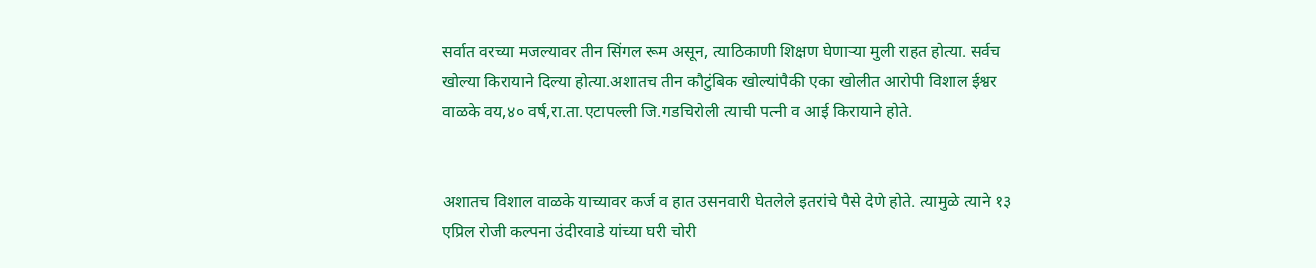सर्वात वरच्या मजल्यावर तीन सिंगल रूम असून, त्याठिकाणी शिक्षण घेणाऱ्या मुली राहत होत्या. सर्वच खोल्या किरायाने दिल्या होत्या.अशातच तीन कौटुंबिक खोल्यांपैकी एका खोलीत आरोपी विशाल ईश्वर वाळके वय,४० वर्ष,रा.ता.एटापल्ली जि.गडचिरोली त्याची पत्नी व आई किरायाने होते.


अशातच विशाल वाळके याच्यावर कर्ज व हात उसनवारी घेतलेले इतरांचे पैसे देणे होते. त्यामुळे त्याने १३ एप्रिल रोजी कल्पना उंदीरवाडे यांच्या घरी चोरी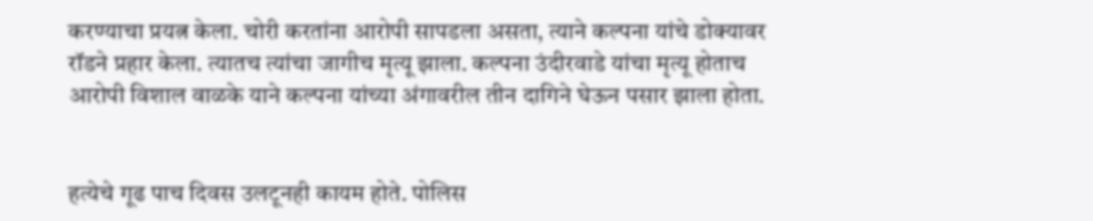करण्याचा प्रयत्न केला. चोरी करतांना आरोपी सापडला असता, त्याने कल्पना यांचे डोक्यावर रॉडने प्रहार केला. त्यातच त्यांचा जागीच मृत्यू झाला. कल्पना उंदीरवाडे यांचा मृत्यू होताच आरोपी विशाल वाळके याने कल्पना यांच्या अंगावरील तीन दागिने घेऊन पसार झाला होता.


हत्येचे गूढ पाच दिवस उलटूनही कायम होते. पोलिस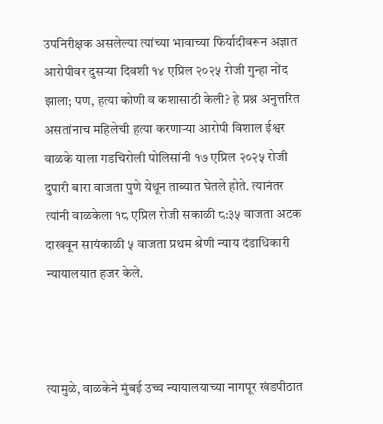उपनिरीक्षक असलेल्या त्यांच्या भावाच्या फिर्यादीवरून अज्ञात आरोपीवर दुसऱ्या दिवशी १४ एप्रिल २०२५ रोजी गुन्हा नोंद झाला; पण, हत्या कोणी व कशासाठी केली? हे प्रश्न अनुत्तरित असतांनाच महिलेची हत्या करणाऱ्या आरोपी विशाल ईश्वर वाळके याला गडचिरोली पोलिसांनी १७ एप्रिल २०२५ रोजी दुपारी बारा वाजता पुणे येथून ताब्यात घेतले होते. त्यानंतर त्यांनी वाळकेला १८ एप्रिल रोजी सकाळी ८:३५ वाजता अटक दाखवून सायंकाळी ५ वाजता प्रथम श्रेणी न्याय दंडाधिकारी न्यायालयात हजर केले.



त्यामुळे, वाळकेने मुंबई उच्च न्यायालयाच्या नागपूर खंडपीठात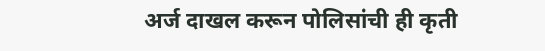अर्ज दाखल करून पोलिसांची ही कृती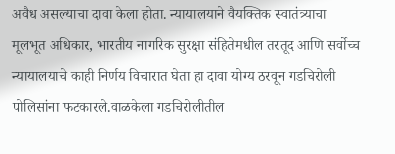अवैध असल्याचा दावा केला होता. न्यायालयाने वैयक्तिक स्वातंत्र्याचा मूलभूत अधिकार, भारतीय नागरिक सुरक्षा संहितेमधील तरतूद आणि सर्वोच्च न्यायालयाचे काही निर्णय विचारात घेता हा दावा योग्य ठरवून गडचिरोली पोलिसांना फटकारले.वाळकेला गडचिरोलीतील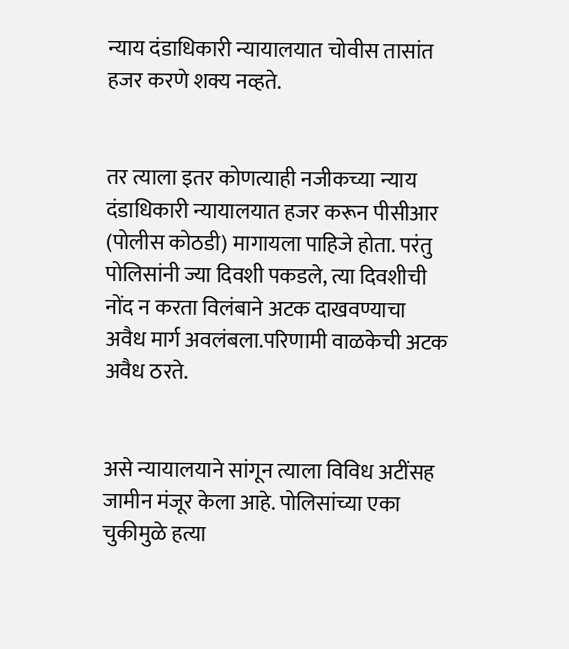न्याय दंडाधिकारी न्यायालयात चोवीस तासांत हजर करणे शक्य नव्हते.


तर त्याला इतर कोणत्याही नजीकच्या न्याय दंडाधिकारी न्यायालयात हजर करून पीसीआर (पोलीस कोठडी) मागायला पाहिजे होता. परंतु पोलिसांनी ज्या दिवशी पकडले, त्या दिवशीची नोंद न करता विलंबाने अटक दाखवण्याचा अवैध मार्ग अवलंबला.परिणामी वाळकेची अटक अवैध ठरते.


असे न्यायालयाने सांगून त्याला विविध अटींसह जामीन मंजूर केला आहे. पोलिसांच्या एका चुकीमुळे हत्या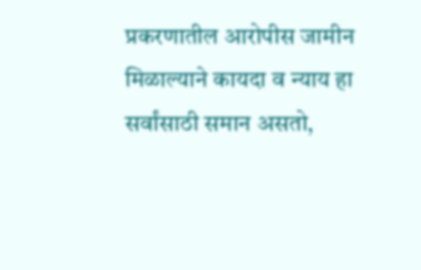प्रकरणातील आरोपीस जामीन मिळाल्याने कायदा व न्याय हा सर्वांसाठी समान असतो,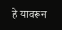हे यावरून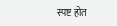स्पष्ट होत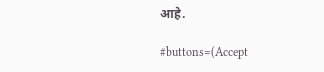आहे.

#buttons=(Accept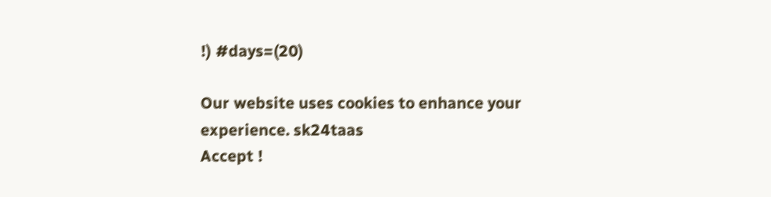!) #days=(20)

Our website uses cookies to enhance your experience. sk24taas
Accept !